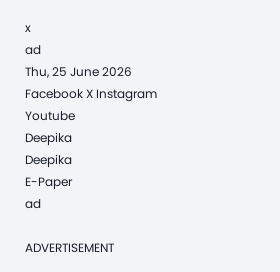x
ad
Thu, 25 June 2026
Facebook X Instagram Youtube
Deepika
Deepika
E-Paper
ad

ADVERTISEMENT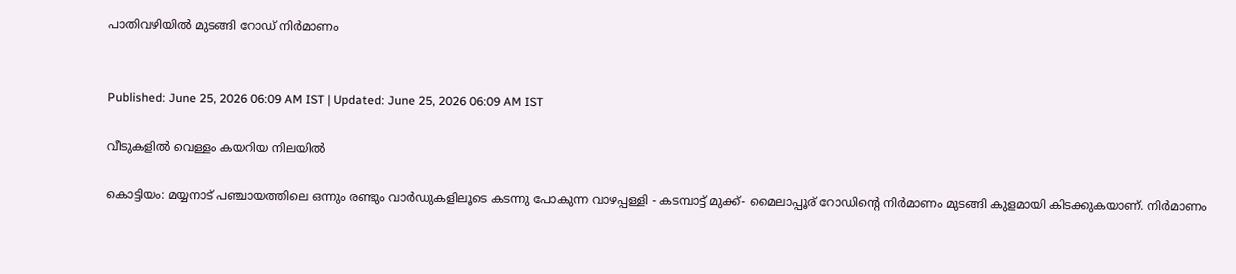പാതിവഴിയിൽ മുടങ്ങി റോഡ് നിർമാണം


Published: June 25, 2026 06:09 AM IST | Updated: June 25, 2026 06:09 AM IST

വീടുകളിൽ വെള്ളം കയറിയ നിലയിൽ

കൊട്ടിയം: മയ്യനാട് പഞ്ചായത്തിലെ ഒന്നും രണ്ടും വാർഡുകളിലൂടെ കടന്നു പോകുന്ന വാഴപ്പള്ളി - കടമ്പാട്ട് മുക്ക്- മൈലാപ്പൂര് റോഡിന്‍റെ നിർമാണം മുടങ്ങി കുളമായി കിടക്കുകയാണ്. നിർമാണം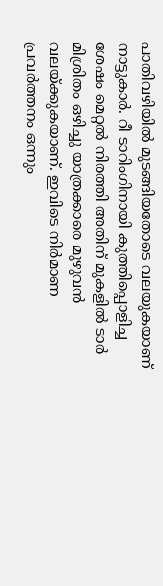പാതിവഴിയിൽ മുടങ്ങിയതോടെ വലയുകയാണ് നാട്ടുകാർ. റീ ടാറിംഗിനായി കുത്തിപ്പൊളിച്ച ശേഷം മെറ്റൽ നിരത്തി അതിന് മുകളിൽ ടാർ മിശ്രിതം ഒഴിച്ചു യാത്രക്കാരെ മുഴുവൻ വലയ്ക്കുകയാണ്. ഇവിടെ നിർമാണ പ്രവർത്തനം ഒന്നും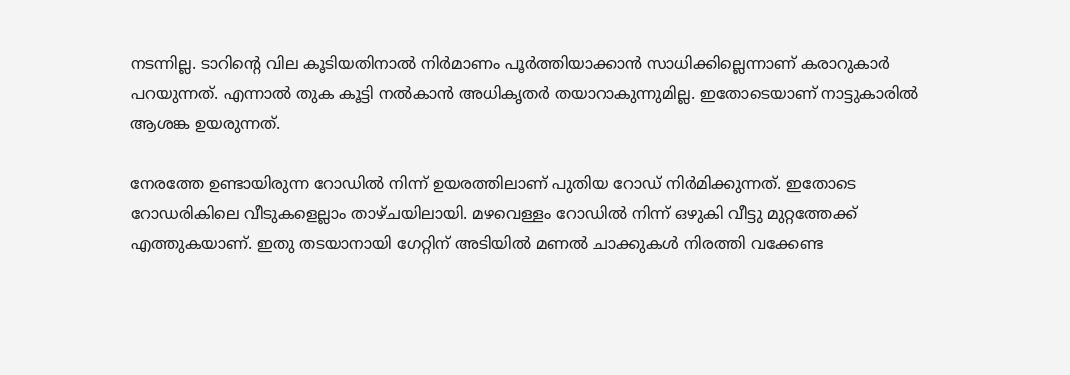നടന്നില്ല. ടാറിന്‍റെ വില കൂടിയതിനാൽ നിർമാണം പൂർത്തിയാക്കാൻ സാധിക്കില്ലെന്നാണ് കരാറുകാർ പറയുന്നത്. എന്നാൽ തുക കൂട്ടി നൽകാൻ അധികൃതർ തയാറാകുന്നുമില്ല. ഇതോടെയാണ് നാട്ടുകാരിൽ ആശങ്ക ഉയരുന്നത്.

നേരത്തേ ഉണ്ടായിരുന്ന റോഡിൽ നിന്ന് ഉയരത്തിലാണ് പുതിയ റോഡ് നിർമിക്കുന്നത്. ഇതോടെ റോഡരികിലെ വീടുകളെല്ലാം താഴ്ചയിലായി. മഴവെള്ളം റോഡിൽ നിന്ന് ഒഴുകി വീട്ടു മുറ്റത്തേക്ക് എത്തുകയാണ്. ഇതു തടയാനായി ഗേറ്റിന് അടിയിൽ മണൽ ചാക്കുകൾ നിരത്തി വ‌ക്കേണ്ട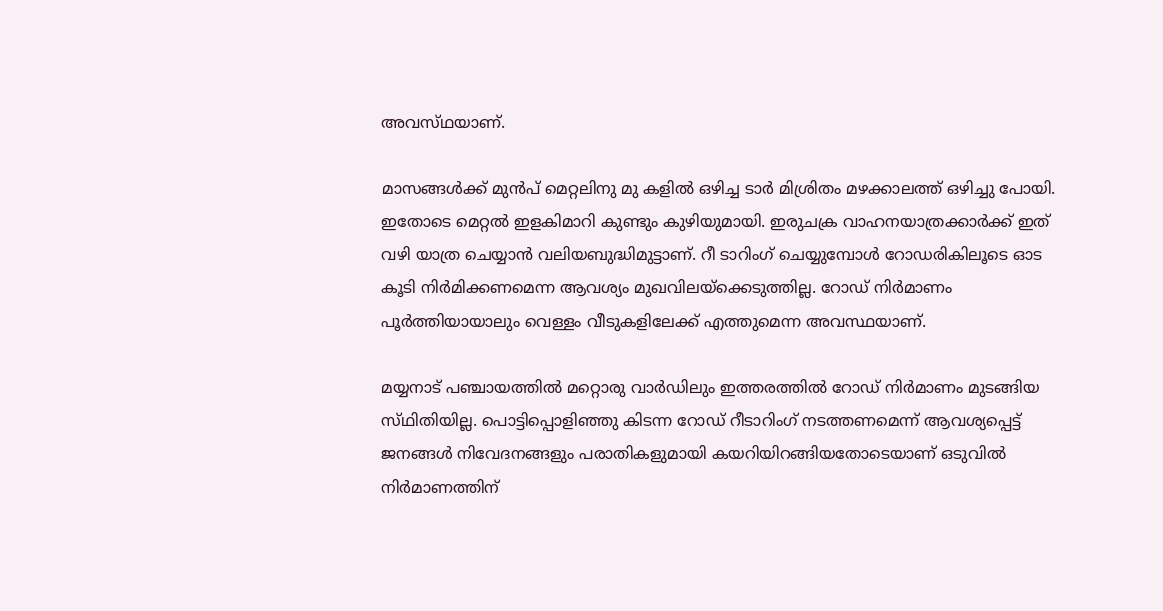അവസ്‌ഥയാണ്.

മാസങ്ങൾക്ക് മുൻപ് മെറ്റലിനു മു കളിൽ ഒഴിച്ച ടാർ മിശ്രിതം മഴക്കാലത്ത് ഒഴിച്ചു പോയി. ഇതോടെ മെറ്റൽ ഇളകിമാറി കുണ്ടും കുഴിയുമായി. ഇരുചക്ര വാഹനയാത്രക്കാർക്ക് ഇത് വഴി യാത്ര ചെയ്യാൻ വലിയബുദ്ധിമുട്ടാണ്. റീ ടാറിംഗ് ചെയ്യുമ്പോൾ റോഡരികിലൂടെ ഓട കൂടി നിർമിക്കണമെന്ന ആവശ്യം മുഖവിലയ്ക്കെടുത്തില്ല. റോഡ് നിർമാണം പൂർത്തിയായാലും വെള്ളം വീടുകളിലേക്ക് എത്തുമെന്ന അവസ്ഥയാണ്.

മയ്യനാട് പഞ്ചായത്തിൽ മറ്റൊരു വാർഡിലും ഇത്തരത്തിൽ റോഡ് നിർമാണം മുടങ്ങിയ സ്‌ഥിതിയില്ല. പൊട്ടിപ്പൊളിഞ്ഞു കിടന്ന റോഡ് റീടാറിംഗ് നടത്തണമെന്ന് ആവശ്യപ്പെട്ട് ജനങ്ങൾ നിവേദനങ്ങളും പരാതികളുമായി കയറിയിറങ്ങിയതോടെയാണ് ഒടുവിൽ നിർമാണത്തിന്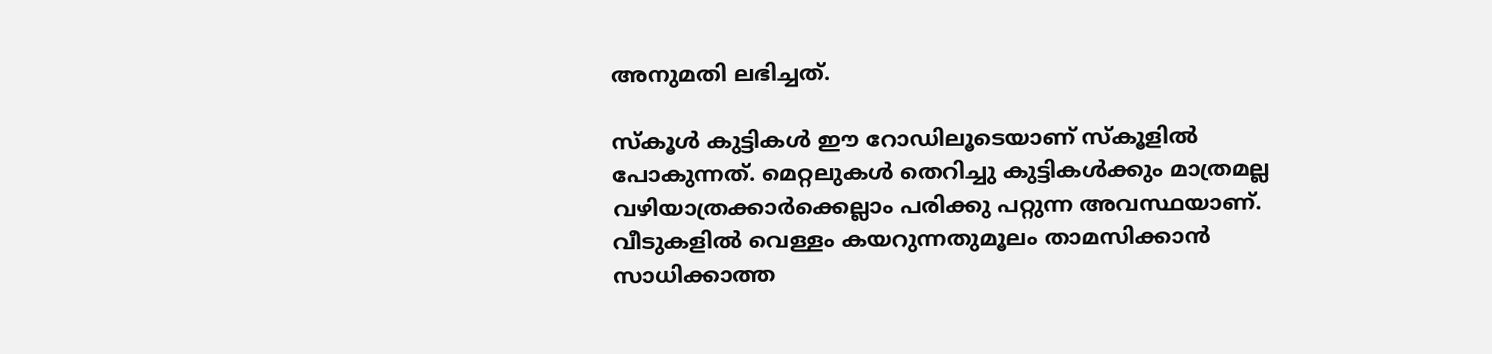അനുമതി ലഭിച്ചത്.

സ്കൂൾ കുട്ടികൾ ഈ റോഡിലൂടെയാണ് സ്കൂളിൽ പോകുന്നത്. മെറ്റലുകൾ തെറിച്ചു കുട്ടികൾക്കും മാത്രമല്ല വഴിയാത്രക്കാർക്കെല്ലാം പരിക്കു പറ്റുന്ന അവസ്ഥയാണ്. വീടുകളിൽ വെള്ളം കയറുന്നതുമൂലം താമസിക്കാൻ സാധിക്കാത്ത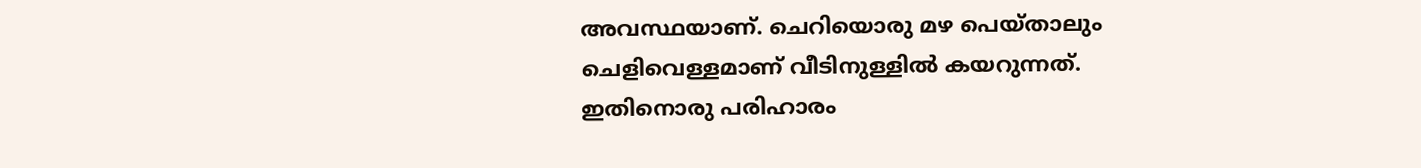അവസ്ഥയാണ്. ചെറിയൊരു മഴ പെയ്താലും ചെളിവെള്ളമാണ് വീടിനുള്ളിൽ കയറുന്നത്. ഇതിനൊരു പരിഹാരം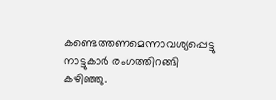കണ്ടെത്തണമെന്നാവശ്യപ്പെട്ടു നാട്ടുകാർ രംഗത്തിറങ്ങി കഴിഞ്ഞു.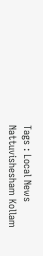Tags : Local News Nattuvishesham Kollam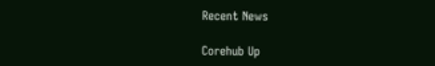Recent News

Corehub Up